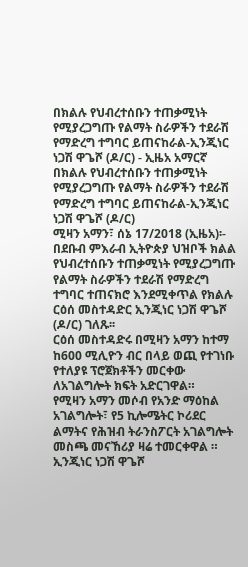በክልሉ የህብረተሰቡን ተጠቃሚነት የሚያረጋግጡ የልማት ስራዎችን ተደራሽ የማድረግ ተግባር ይጠናከራል-ኢንጂነር ነጋሽ ዋጌሾ (ዶ/ር) - ኢዜአ አማርኛ
በክልሉ የህብረተሰቡን ተጠቃሚነት የሚያረጋግጡ የልማት ስራዎችን ተደራሽ የማድረግ ተግባር ይጠናከራል-ኢንጂነር ነጋሽ ዋጌሾ (ዶ/ር)
ሚዛን አማን፣ ሰኔ 17/2018 (ኢዜአ)፡- በደቡብ ምእራብ ኢትዮጵያ ህዝቦች ክልል የህብረተሰቡን ተጠቃሚነት የሚያረጋግጡ የልማት ስራዎችን ተደራሽ የማድረግ ተግባር ተጠናክሮ እንደሚቀጥል የክልሉ ርዕሰ መስተዳድር ኢንጂነር ነጋሽ ዋጌሾ (ዶ/ር) ገለጹ፡፡
ርዕሰ መስተዳድሩ በሚዛን አማን ከተማ ከ600 ሚሊዮን ብር በላይ ወጪ የተገነቡ የተለያዩ ፕሮጀክቶችን መርቀው ለአገልግሎት ክፍት አድርገዋል።
የሚዛን አማን መሶብ የአንድ ማዕከል አገልግሎት፣ የ5 ኪሎሜትር ኮሪደር ልማትና የሕዝብ ትራንስፖርት አገልግሎት መስጫ መናኸሪያ ዛሬ ተመርቀዋል ።
ኢንጂነር ነጋሽ ዋጌሾ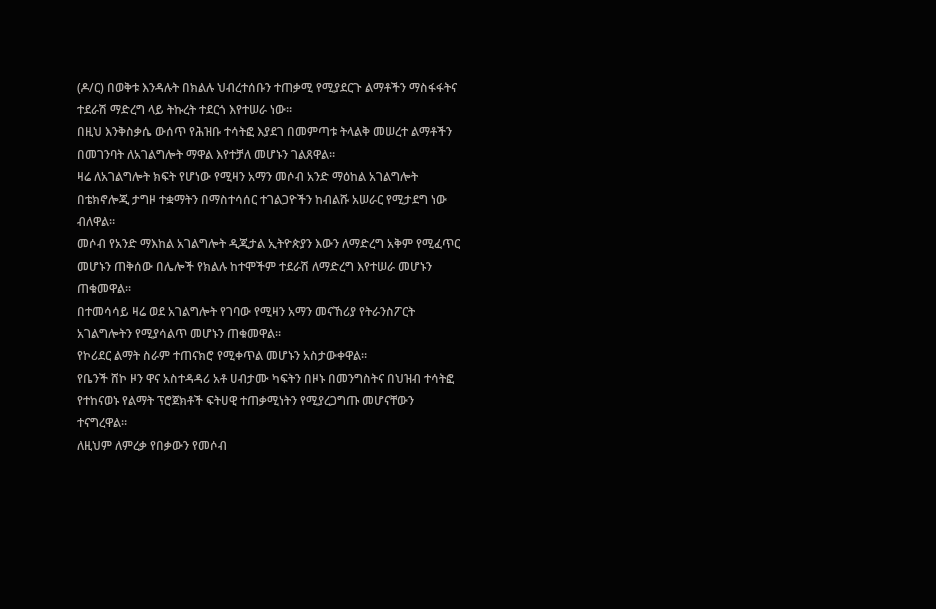(ዶ/ር) በወቅቱ እንዳሉት በክልሉ ህብረተሰቡን ተጠቃሚ የሚያደርጉ ልማቶችን ማስፋፋትና ተደራሽ ማድረግ ላይ ትኩረት ተደርጎ እየተሠራ ነው።
በዚህ እንቅስቃሴ ውሰጥ የሕዝቡ ተሳትፎ እያደገ በመምጣቱ ትላልቅ መሠረተ ልማቶችን በመገንባት ለአገልግሎት ማዋል እየተቻለ መሆኑን ገልጸዋል።
ዛሬ ለአገልግሎት ክፍት የሆነው የሚዛን አማን መሶብ አንድ ማዕከል አገልግሎት በቴክኖሎጂ ታግዞ ተቋማትን በማስተሳሰር ተገልጋዮችን ከብልሹ አሠራር የሚታደግ ነው ብለዋል።
መሶብ የአንድ ማእከል አገልግሎት ዲጂታል ኢትዮጵያን እውን ለማድረግ አቅም የሚፈጥር መሆኑን ጠቅሰው በሌሎች የክልሉ ከተሞችም ተደራሽ ለማድረግ እየተሠራ መሆኑን ጠቁመዋል።
በተመሳሳይ ዛሬ ወደ አገልግሎት የገባው የሚዛን አማን መናኸሪያ የትራንስፖርት አገልግሎትን የሚያሳልጥ መሆኑን ጠቁመዋል።
የኮሪደር ልማት ስራም ተጠናክሮ የሚቀጥል መሆኑን አስታውቀዋል።
የቤንች ሸኮ ዞን ዋና አስተዳዳሪ አቶ ሀብታሙ ካፍትን በዞኑ በመንግስትና በህዝብ ተሳትፎ የተከናወኑ የልማት ፕሮጀክቶች ፍትሀዊ ተጠቃሚነትን የሚያረጋግጡ መሆናቸውን ተናግረዋል።
ለዚህም ለምረቃ የበቃውን የመሶብ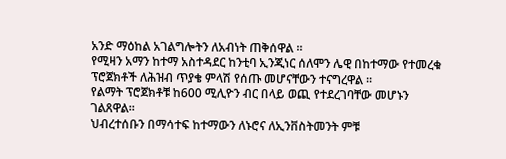አንድ ማዕከል አገልግሎትን ለአብነት ጠቅሰዋል ።
የሚዛን አማን ከተማ አስተዳደር ከንቲባ ኢንጂነር ሰለሞን ሌዊ በከተማው የተመረቁ ፕሮጀክቶች ለሕዝብ ጥያቄ ምላሽ የሰጡ መሆናቸውን ተናግረዋል ።
የልማት ፕሮጀክቶቹ ከ600 ሚሊዮን ብር በላይ ወጪ የተደረገባቸው መሆኑን ገልጸዋል።
ህብረተሰቡን በማሳተፍ ከተማውን ለኑሮና ለኢንቨስትመንት ምቹ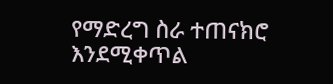የማድረግ ስራ ተጠናክሮ እንደሚቀጥል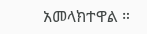አመላክተዋል ።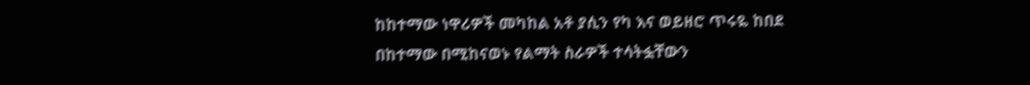ከከተማው ነዋሪዎች መካከል አቶ ያሲን የካ እና ወይዘሮ ጥሩዬ ከበደ በከተማው በሚከናወኑ የልማት ስራዎች ተሳትፏቸውን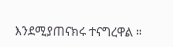እንደሚያጠናክሩ ተናግረዋል ።